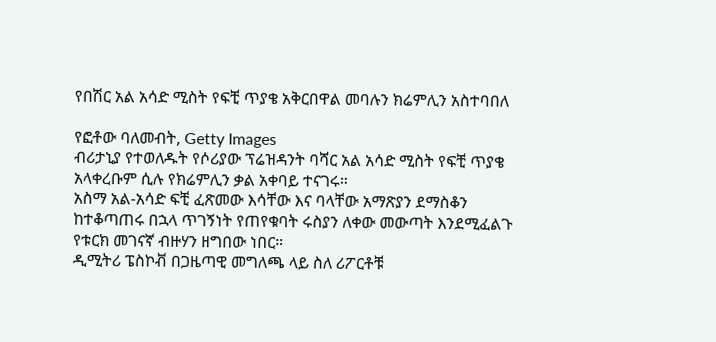የበሽር አል አሳድ ሚስት የፍቺ ጥያቄ አቅርበዋል መባሉን ክሬምሊን አስተባበለ

የፎቶው ባለመብት, Getty Images
ብሪታኒያ የተወለዱት የሶሪያው ፕሬዝዳንት ባሻር አል አሳድ ሚስት የፍቺ ጥያቄ አላቀረቡም ሲሉ የክሬምሊን ቃል አቀባይ ተናገሩ።
አስማ አል-አሳድ ፍቺ ፈጽመው እሳቸው እና ባላቸው አማጽያን ደማስቆን ከተቆጣጠሩ በኋላ ጥገኝነት የጠየቁባት ሩስያን ለቀው መውጣት እንደሚፈልጉ የቱርክ መገናኛ ብዙሃን ዘግበው ነበር።
ዲሚትሪ ፔስኮቭ በጋዜጣዊ መግለጫ ላይ ስለ ሪፖርቶቹ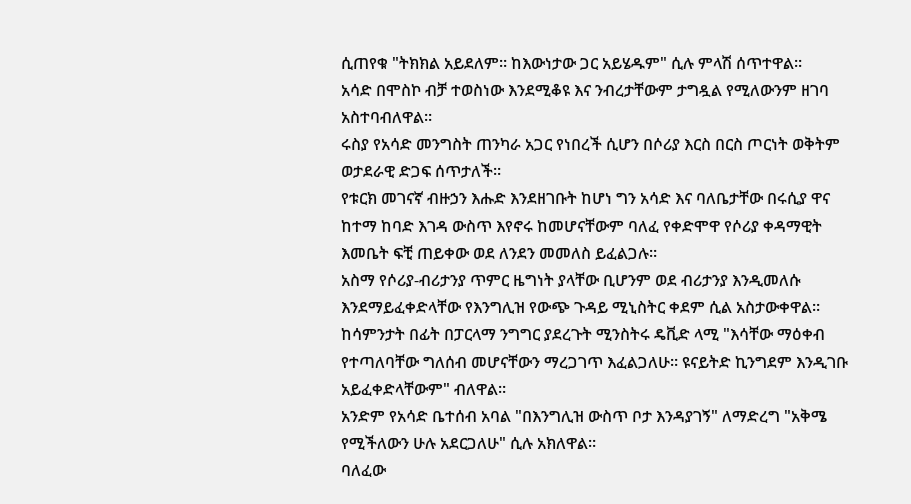ሲጠየቁ "ትክክል አይደለም። ከእውነታው ጋር አይሄዱም" ሲሉ ምላሽ ሰጥተዋል።
አሳድ በሞስኮ ብቻ ተወስነው እንደሚቆዩ እና ንብረታቸውም ታግዷል የሚለውንም ዘገባ አስተባብለዋል።
ሩስያ የአሳድ መንግስት ጠንካራ አጋር የነበረች ሲሆን በሶሪያ እርስ በርስ ጦርነት ወቅትም ወታደራዊ ድጋፍ ሰጥታለች።
የቱርክ መገናኛ ብዙኃን እሑድ እንደዘገቡት ከሆነ ግን አሳድ እና ባለቤታቸው በሩሲያ ዋና ከተማ ከባድ እገዳ ውስጥ እየኖሩ ከመሆናቸውም ባለፈ የቀድሞዋ የሶሪያ ቀዳማዊት እመቤት ፍቺ ጠይቀው ወደ ለንደን መመለስ ይፈልጋሉ።
አስማ የሶሪያ-ብሪታንያ ጥምር ዜግነት ያላቸው ቢሆንም ወደ ብሪታንያ እንዲመለሱ እንደማይፈቀድላቸው የእንግሊዝ የውጭ ጉዳይ ሚኒስትር ቀደም ሲል አስታውቀዋል።
ከሳምንታት በፊት በፓርላማ ንግግር ያደረጉት ሚንስትሩ ዴቪድ ላሚ "እሳቸው ማዕቀብ የተጣለባቸው ግለሰብ መሆናቸውን ማረጋገጥ እፈልጋለሁ። ዩናይትድ ኪንግደም እንዲገቡ አይፈቀድላቸውም" ብለዋል።
አንድም የአሳድ ቤተሰብ አባል "በእንግሊዝ ውስጥ ቦታ እንዳያገኝ" ለማድረግ "አቅሜ የሚችለውን ሁሉ አደርጋለሁ" ሲሉ አክለዋል።
ባለፈው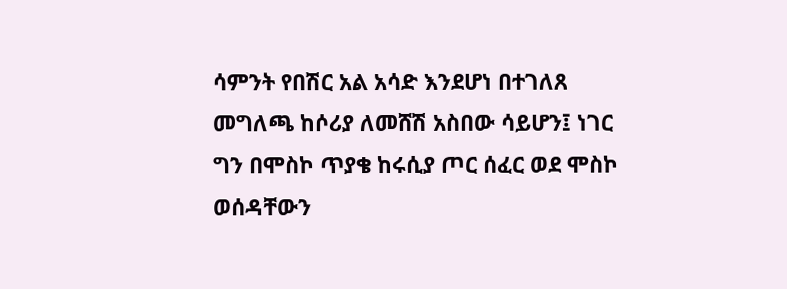ሳምንት የበሽር አል አሳድ እንደሆነ በተገለጸ መግለጫ ከሶሪያ ለመሸሽ አስበው ሳይሆን፤ ነገር ግን በሞስኮ ጥያቄ ከሩሲያ ጦር ሰፈር ወደ ሞስኮ ወሰዳቸውን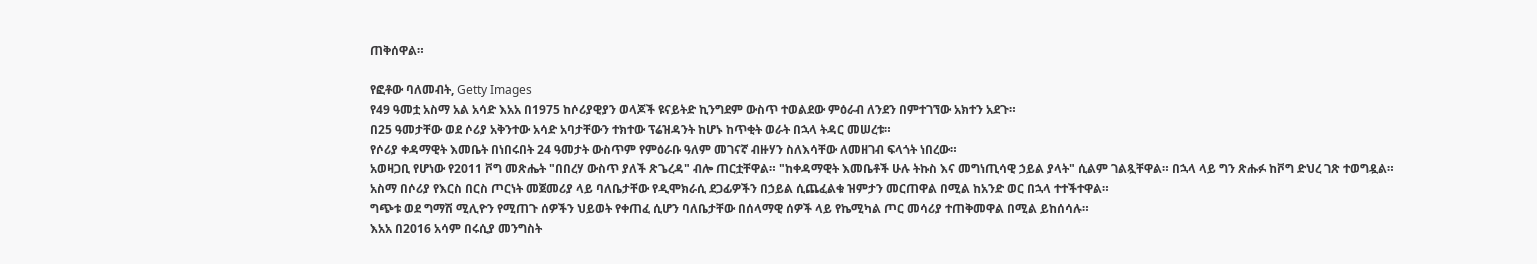ጠቅሰዋል።

የፎቶው ባለመብት, Getty Images
የ49 ዓመቷ አስማ አል አሳድ እአአ በ1975 ከሶሪያዊያን ወላጆች ዩናይትድ ኪንግደም ውስጥ ተወልደው ምዕራብ ለንደን በምተገኘው አክተን አደጉ።
በ25 ዓመታቸው ወደ ሶሪያ አቅንተው አሳድ አባታቸውን ተክተው ፕሬዝዳንት ከሆኑ ከጥቂት ወራት በኋላ ትዳር መሠረቱ።
የሶሪያ ቀዳማዊት እመቤት በነበሩበት 24 ዓመታት ውስጥም የምዕራቡ ዓለም መገናኛ ብዙሃን ስለእሳቸው ለመዘገብ ፍላጎት ነበረው።
አወዛጋቢ የሆነው የ2011 ቮግ መጽሔት "በበረሃ ውስጥ ያለች ጽጌረዳ" ብሎ ጠርቷቸዋል። "ከቀዳማዊት እመቤቶች ሁሉ ትኩስ እና መግነጢሳዊ ኃይል ያላት" ሲልም ገልጿቸዋል። በኋላ ላይ ግን ጽሑፉ ከቮግ ድህረ ገጽ ተወግዷል።
አስማ በሶሪያ የእርስ በርስ ጦርነት መጀመሪያ ላይ ባለቤታቸው የዲሞክራሲ ደጋፊዎችን በኃይል ሲጨፈልቁ ዝምታን መርጠዋል በሚል ከአንድ ወር በኋላ ተተችተዋል።
ግጭቱ ወደ ግማሽ ሚሊዮን የሚጠጉ ሰዎችን ህይወት የቀጠፈ ሲሆን ባለቤታቸው በሰላማዊ ሰዎች ላይ የኬሚካል ጦር መሳሪያ ተጠቅመዋል በሚል ይከሰሳሉ።
እአአ በ2016 አሳም በሩሲያ መንግስት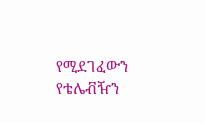የሚደገፈውን የቴሌቭዥን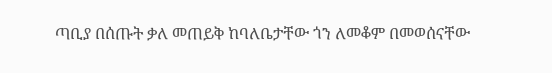ጣቢያ በሰጡት ቃለ መጠይቅ ከባለቤታቸው ጎን ለመቆም በመወሰናቸው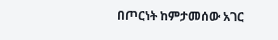በጦርነት ከምታመሰው አገር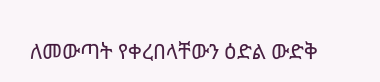ለመውጣት የቀረበላቸውን ዕድል ውድቅ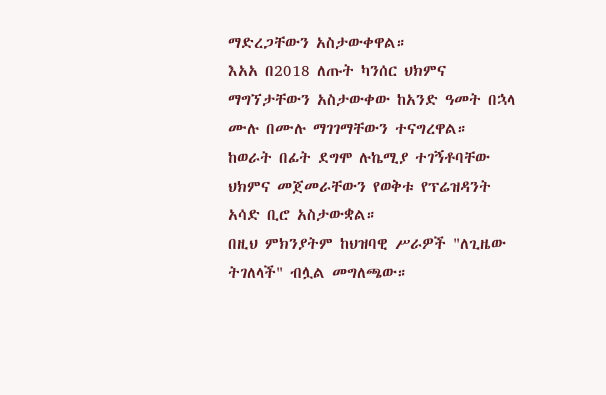ማድረጋቸውን አስታውቀዋል።
እአአ በ2018 ለጡት ካንሰር ህክምና ማግኘታቸውን አስታውቀው ከአንድ ዓመት በኋላ ሙሉ በሙሉ ማገገማቸውን ተናግረዋል።
ከወራት በፊት ደግሞ ሉኬሚያ ተገኝቶባቸው ህክምና መጀመራቸውን የወቅቱ የፕሬዝዳንት አሳድ ቢሮ አስታውቋል።
በዚህ ምክንያትም ከህዝባዊ ሥራዎች "ለጊዜው ትገለላች" ብሏል መግለጫው።